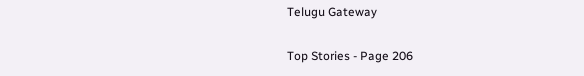Telugu Gateway

Top Stories - Page 206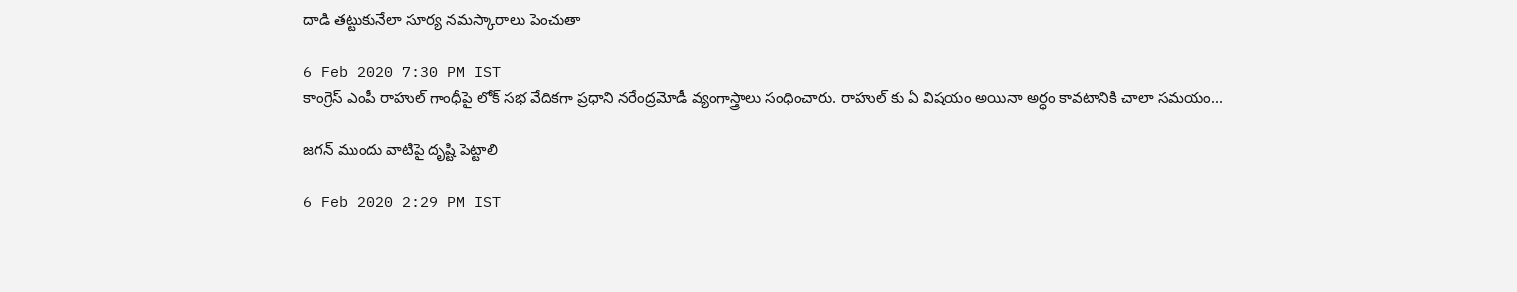దాడి తట్టుకునేలా సూర్య నమస్కారాలు పెంచుతా

6 Feb 2020 7:30 PM IST
కాంగ్రెస్ ఎంపీ రాహుల్ గాంధీపై లోక్ సభ వేదికగా ప్రధాని నరేంద్రమోడీ వ్యంగాస్త్రాలు సంధించారు. రాహుల్ కు ఏ విషయం అయినా అర్ధం కావటానికి చాలా సమయం...

జగన్ ముందు వాటిపై దృష్టి పెట్టాలి

6 Feb 2020 2:29 PM IST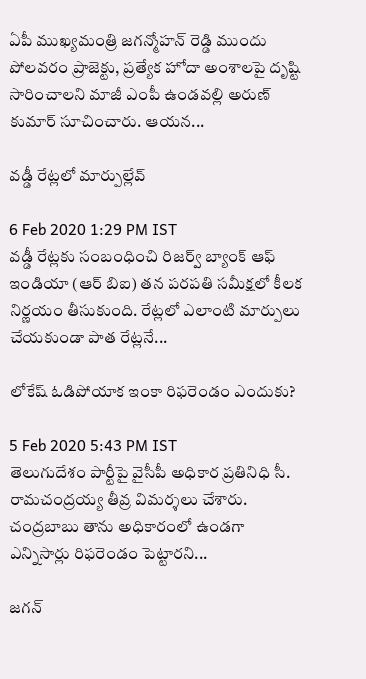ఏపీ ముఖ్యమంత్రి జగన్మోహన్ రెడ్డి ముందు పోలవరం ప్రాజెక్టు, ప్రత్యేక హోదా అంశాలపై దృష్టి సారించాలని మాజీ ఎంపీ ఉండవల్లి అరుణ్ కుమార్ సూచించారు. ఆయన...

వడ్డీ రేట్లలో మార్పుల్లేవ్

6 Feb 2020 1:29 PM IST
వడ్డీ రేట్లకు సంబంధించి రిజర్వ్ బ్యాంక్ ఆఫ్ ఇండియా (ఆర్ బిఐ) తన పరపతి సమీక్షలో కీలక నిర్ణయం తీసుకుంది. రేట్లలో ఎలాంటి మార్పులు చేయకుండా పాత రేట్లనే...

లోకేష్ ఓడిపోయాక ఇంకా రిఫరెండం ఎందుకు?

5 Feb 2020 5:43 PM IST
తెలుగుదేశం పార్టీపై వైసీపీ అధికార ప్రతినిధి సీ. రామచంద్రయ్య తీవ్ర విమర్శలు చేశారు. చంద్రబాబు తాను అధికారంలో ఉండగా ఎన్నిసార్లు రిఫరెండం పెట్టారని...

జగన్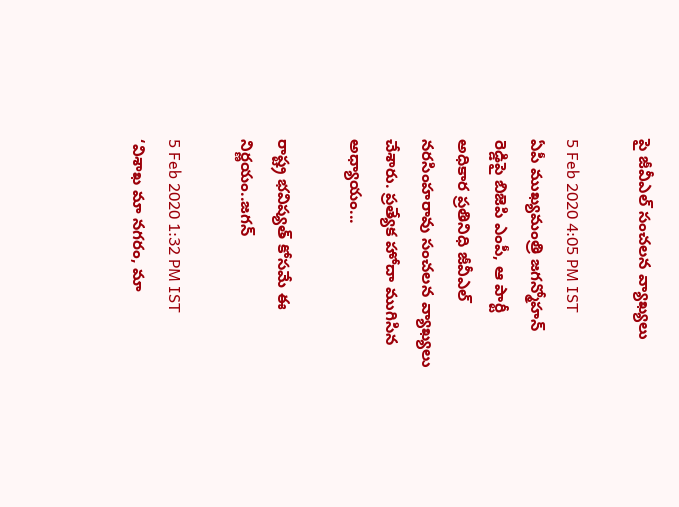పై జీవీఎల్ సంచలన వ్యాఖ్యలు

5 Feb 2020 4:05 PM IST
ఏపీ ముఖ్యమంత్రి జగన్మోహన్ రెడ్డిపై బిజెపి ఎంపీ, ఆ పార్టీ అధికార ప్రతినిధి జీవీఎల్ నరసింహరావు సంచలన వ్యాఖ్యలు చేశారు. ప్రత్యేక హోదా ముగిసిన అధ్యాయం...

రాష్ట్ర భవిష్యత్ కోసమే ఈ నిర్ణయం..జగన్

5 Feb 2020 1:32 PM IST
‘విశాఖ మా నగరం, మా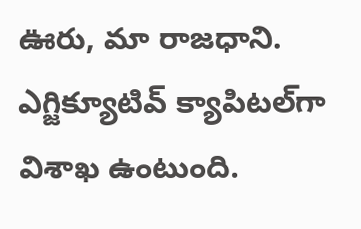ఊరు, మా రాజధాని. ఎగ్జిక్యూటివ్‌ క్యాపిటల్‌గా విశాఖ ఉంటుంది.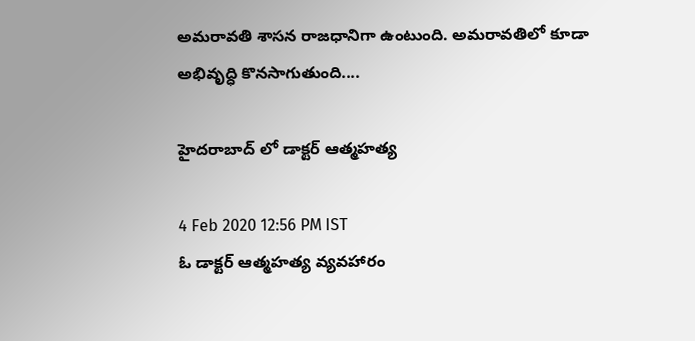అమరావతి శాసన రాజధానిగా ఉంటుంది. అమరావతిలో కూడా అభివృద్ధి కొనసాగుతుంది....

హైదరాబాద్ లో డాక్టర్ ఆత్మహత్య

4 Feb 2020 12:56 PM IST
ఓ డాక్టర్ ఆత్మహత్య వ్యవహారం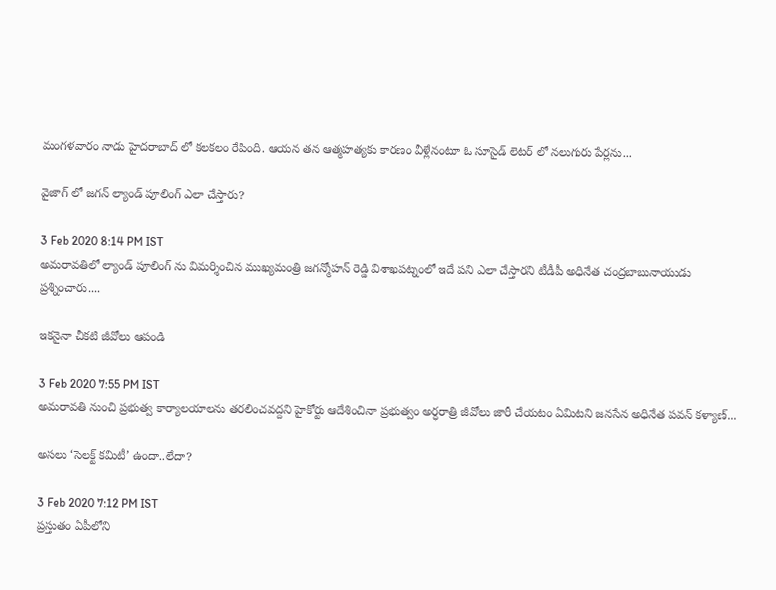మంగళవారం నాడు హైదరాబాద్ లో కలకలం రేపింది. ఆయన తన ఆత్మహత్యకు కారణం వీళ్లేనంటూ ఓ సూసైడ్ లెటర్ లో నలుగురు పేర్లను...

వైజాగ్ లో జగన్ ల్యాండ్ పూలింగ్ ఎలా చేస్తారు?

3 Feb 2020 8:14 PM IST
అమరావతిలో ల్యాండ్ పూలింగ్ ను విమర్శించిన ముఖ్యమంత్రి జగన్మోహన్ రెడ్డి విశాఖపట్నంలో ఇదే పని ఎలా చేస్తారని టీడీపీ అధినేత చంద్రబాబునాయుడు ప్రశ్నించారు....

ఇకనైనా చీకటి జీవోలు ఆపండి

3 Feb 2020 7:55 PM IST
అమరావతి నుంచి ప్రభుత్వ కార్యాలయాలను తరలించవద్దని హైకోర్టు ఆదేశించినా ప్రభుత్వం అర్ధరాత్రి జీవోలు జారీ చేయటం ఏమిటని జనసేన అధినేత పవన్ కళ్యాణ్...

అసలు ‘సెలక్ట్ కమిటీ’ ఉందా..లేదా?

3 Feb 2020 7:12 PM IST
ప్రస్తుతం ఏపీలోని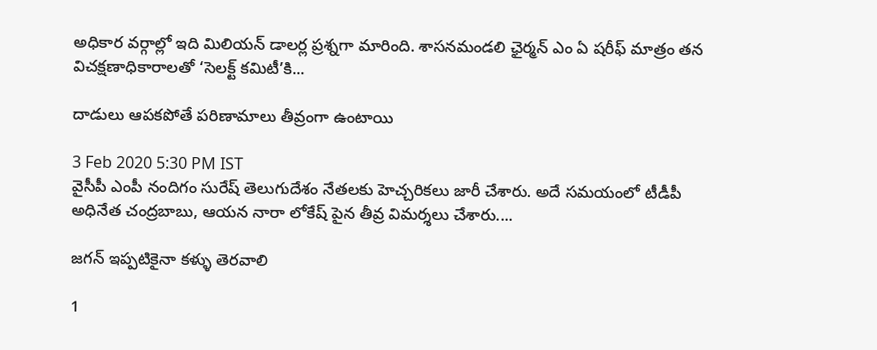అధికార వర్గాల్లో ఇది మిలియన్ డాలర్ల ప్రశ్నగా మారింది. శాసనమండలి ఛైర్మన్ ఎం ఏ షరీఫ్ మాత్రం తన విచక్షణాధికారాలతో ‘సెలక్ట్ కమిటీ’కి...

దాడులు ఆపకపోతే పరిణామాలు తీవ్రంగా ఉంటాయి

3 Feb 2020 5:30 PM IST
వైసీపీ ఎంపీ నందిగం సురేష్ తెలుగుదేశం నేతలకు హెచ్చరికలు జారీ చేశారు. అదే సమయంలో టీడీపీ అధినేత చంద్రబాబు, ఆయన నారా లోకేష్ పైన తీవ్ర విమర్శలు చేశారు....

జగన్ ఇప్పటికైనా కళ్ళు తెరవాలి

1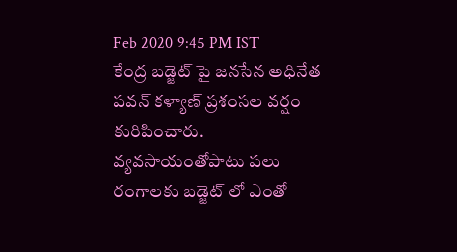Feb 2020 9:45 PM IST
కేంద్ర బడ్జెట్ పై జనసేన అధినేత పవన్ కళ్యాణ్ ప్రశంసల వర్షం కురిపించారు. వ్యవసాయంతోపాటు పలు రంగాలకు బడ్జెట్ లో ఎంతో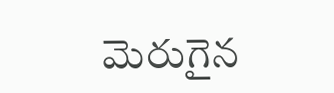మెరుగైన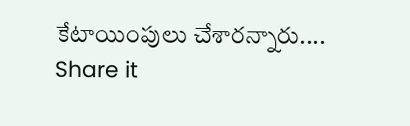కేటాయింపులు చేశారన్నారు....
Share it